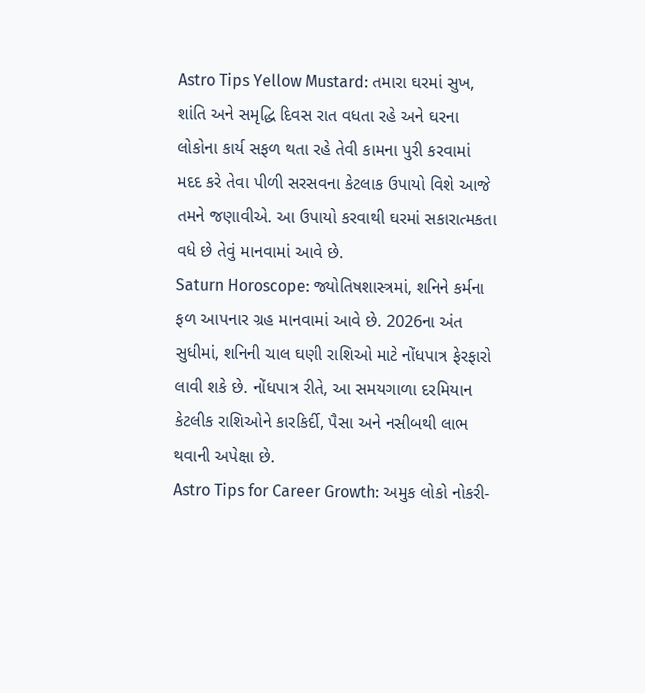Astro Tips Yellow Mustard: તમારા ઘરમાં સુખ, શાંતિ અને સમૃદ્ધિ દિવસ રાત વધતા રહે અને ઘરના લોકોના કાર્ય સફળ થતા રહે તેવી કામના પુરી કરવામાં મદદ કરે તેવા પીળી સરસવના કેટલાક ઉપાયો વિશે આજે તમને જણાવીએ. આ ઉપાયો કરવાથી ઘરમાં સકારાત્મકતા વધે છે તેવું માનવામાં આવે છે.
Saturn Horoscope: જ્યોતિષશાસ્ત્રમાં, શનિને કર્મના ફળ આપનાર ગ્રહ માનવામાં આવે છે. 2026ના અંત સુધીમાં, શનિની ચાલ ઘણી રાશિઓ માટે નોંધપાત્ર ફેરફારો લાવી શકે છે. નોંધપાત્ર રીતે, આ સમયગાળા દરમિયાન કેટલીક રાશિઓને કારકિર્દી, પૈસા અને નસીબથી લાભ થવાની અપેક્ષા છે.
Astro Tips for Career Growth: અમુક લોકો નોકરી-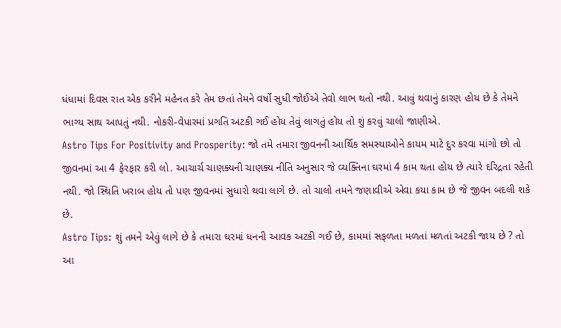ધંધામાં દિવસ રાત એક કરીને મહેનત કરે તેમ છતાં તેમને વર્ષો સુધી જોઈએ તેવો લાભ થતો નથી. આવું થવાનું કારણ હોય છે કે તેમને ભાગ્ય સાથ આપતું નથી. નોકરી-વેપારમાં પ્રગતિ અટકી ગઈ હોય તેવું લાગતું હોય તો શું કરવું ચાલો જાણીએ.
Astro Tips For Positivity and Prosperity: જો તમે તમારા જીવનની આર્થિક સમસ્યાઓને કાયમ માટે દુર કરવા માંગો છો તો જીવનમાં આ 4 ફેરફાર કરી લો. આચાર્ચ ચાણક્યની ચાણક્ય નીતિ અનુસાર જે વ્યક્તિના ઘરમાં 4 કામ થતા હોય છે ત્યારે દરિદ્રતા રહેતી નથી. જો સ્થિતિ ખરાબ હોય તો પણ જીવનમાં સુધારો થવા લાગે છે. તો ચાલો તમને જણાવીએ એવા કયા કામ છે જે જીવન બદલી શકે છે.
Astro Tips: શું તમને એવું લાગે છે કે તમારા ઘરમાં ધનની આવક અટકી ગઈ છે, કામમાં સફળતા મળતાં મળતાં અટકી જાય છે ? તો આ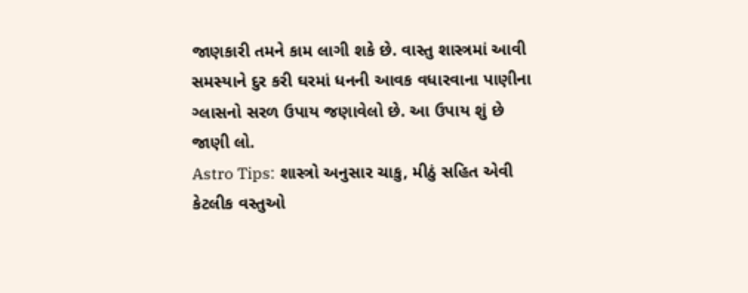જાણકારી તમને કામ લાગી શકે છે. વાસ્તુ શાસ્ત્રમાં આવી સમસ્યાને દુર કરી ઘરમાં ધનની આવક વધારવાના પાણીના ગ્લાસનો સરળ ઉપાય જણાવેલો છે. આ ઉપાય શું છે જાણી લો.
Astro Tips: શાસ્ત્રો અનુસાર ચાકુ, મીઠું સહિત એવી કેટલીક વસ્તુઓ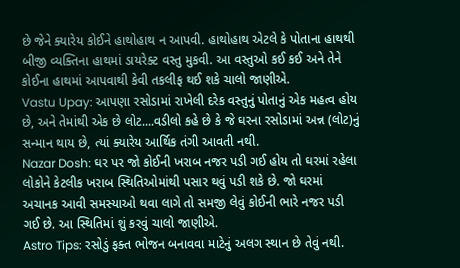છે જેને ક્યારેય કોઈને હાથોહાથ ન આપવી. હાથોહાથ એટલે કે પોતાના હાથથી બીજી વ્યક્તિના હાથમાં ડાયરેક્ટ વસ્તુ મુકવી. આ વસ્તુઓ કઈ કઈ અને તેને કોઈના હાથમાં આપવાથી કેવી તકલીફ થઈ શકે ચાલો જાણીએ.
Vastu Upay: આપણા રસોડામાં રાખેલી દરેક વસ્તુનું પોતાનું એક મહત્વ હોય છે, અને તેમાંથી એક છે લોટ....વડીલો કહે છે કે જે ઘરના રસોડામાં અન્ન (લોટ)નું સન્માન થાય છે, ત્યાં ક્યારેય આર્થિક તંગી આવતી નથી.
Nazar Dosh: ઘર પર જો કોઈની ખરાબ નજર પડી ગઈ હોય તો ઘરમાં રહેલા લોકોને કેટલીક ખરાબ સ્થિતિઓમાંથી પસાર થવું પડી શકે છે. જો ઘરમાં અચાનક આવી સમસ્યાઓ થવા લાગે તો સમજી લેવું કોઈની ભારે નજર પડી ગઈ છે. આ સ્થિતિમાં શું કરવું ચાલો જાણીએ.
Astro Tips: રસોડું ફક્ત ભોજન બનાવવા માટેનું અલગ સ્થાન છે તેવું નથી.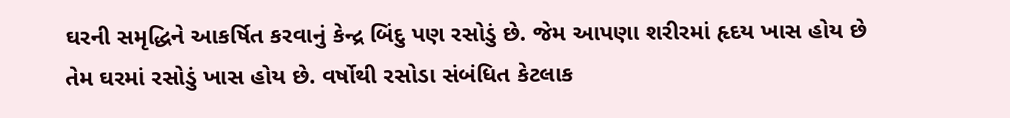ઘરની સમૃદ્ધિને આકર્ષિત કરવાનું કેન્દ્ર બિંદુ પણ રસોડું છે. જેમ આપણા શરીરમાં હૃદય ખાસ હોય છે તેમ ઘરમાં રસોડું ખાસ હોય છે. વર્ષોથી રસોડા સંબંધિત કેટલાક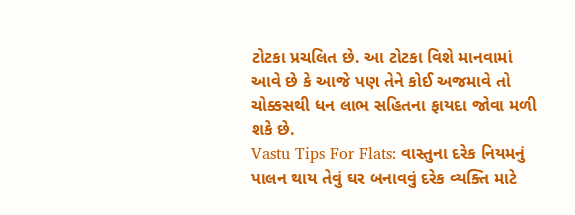ટોટકા પ્રચલિત છે. આ ટોટકા વિશે માનવામાં આવે છે કે આજે પણ તેને કોઈ અજમાવે તો ચોક્કસથી ધન લાભ સહિતના ફાયદા જોવા મળી શકે છે.
Vastu Tips For Flats: વાસ્તુના દરેક નિયમનું પાલન થાય તેવું ઘર બનાવવું દરેક વ્યક્તિ માટે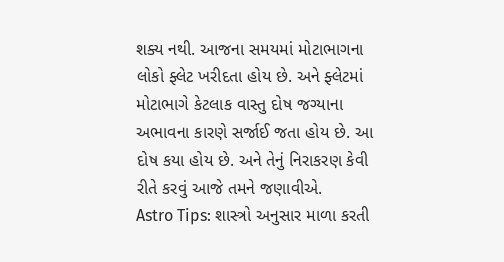શક્ય નથી. આજના સમયમાં મોટાભાગના લોકો ફ્લેટ ખરીદતા હોય છે. અને ફ્લેટમાં મોટાભાગે કેટલાક વાસ્તુ દોષ જગ્યાના અભાવના કારણે સર્જાઈ જતા હોય છે. આ દોષ કયા હોય છે. અને તેનું નિરાકરણ કેવી રીતે કરવું આજે તમને જણાવીએ.
Astro Tips: શાસ્ત્રો અનુસાર માળા કરતી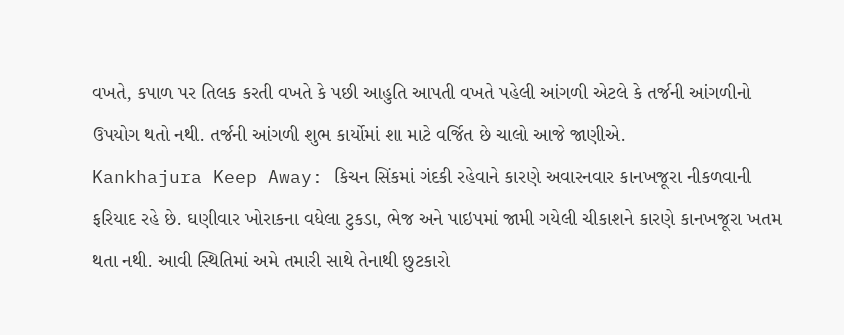વખતે, કપાળ પર તિલક કરતી વખતે કે પછી આહુતિ આપતી વખતે પહેલી આંગળી એટલે કે તર્જની આંગળીનો ઉપયોગ થતો નથી. તર્જની આંગળી શુભ કાર્યોમાં શા માટે વર્જિત છે ચાલો આજે જાણીએ.
Kankhajura Keep Away: કિચન સિંકમાં ગંદકી રહેવાને કારણે અવારનવાર કાનખજૂરા નીકળવાની ફરિયાદ રહે છે. ઘણીવાર ખોરાકના વધેલા ટુકડા, ભેજ અને પાઇપમાં જામી ગયેલી ચીકાશને કારણે કાનખજૂરા ખતમ થતા નથી. આવી સ્થિતિમાં અમે તમારી સાથે તેનાથી છુટકારો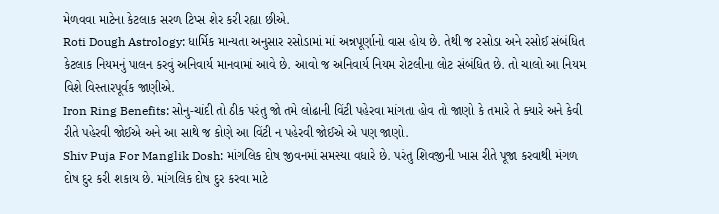મેળવવા માટેના કેટલાક સરળ ટિપ્સ શેર કરી રહ્યા છીએ.
Roti Dough Astrology: ધાર્મિક માન્યતા અનુસાર રસોડામાં માં અન્નપૂર્ણાનો વાસ હોય છે. તેથી જ રસોડા અને રસોઈ સંબંધિત કેટલાક નિયમનું પાલન કરવું અનિવાર્ય માનવામાં આવે છે. આવો જ અનિવાર્ય નિયમ રોટલીના લોટ સંબંધિત છે. તો ચાલો આ નિયમ વિશે વિસ્તારપૂર્વક જાણીએ.
Iron Ring Benefits: સોનુ-ચાંદી તો ઠીક પરંતુ જો તમે લોઢાની વિંટી પહેરવા માંગતા હોવ તો જાણો કે તમારે તે ક્યારે અને કેવી રીતે પહેરવી જોઈએ અને આ સાથે જ કોણે આ વિંટી ન પહેરવી જોઈએ એ પણ જાણો.
Shiv Puja For Manglik Dosh: માંગલિક દોષ જીવનમાં સમસ્યા વધારે છે. પરંતુ શિવજીની ખાસ રીતે પૂજા કરવાથી મંગળ દોષ દુર કરી શકાય છે. માંગલિક દોષ દુર કરવા માટે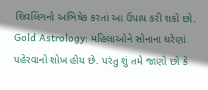શિવલિંગનો અભિષેક કરતાં આ ઉપાય કરી શકો છો.
Gold Astrology: મહિલાઓને સોનાના ઘરેણાં પહેરવાનો શોખ હોય છે. પરંતુ શું તમે જાણો છો કે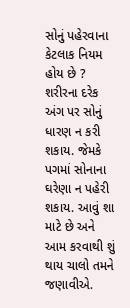સોનું પહેરવાના કેટલાક નિયમ હોય છે ? શરીરના દરેક અંગ પર સોનું ધારણ ન કરી શકાય. જેમકે પગમાં સોનાના ઘરેણા ન પહેરી શકાય. આવું શા માટે છે અને આમ કરવાથી શું થાય ચાલો તમને જણાવીએ.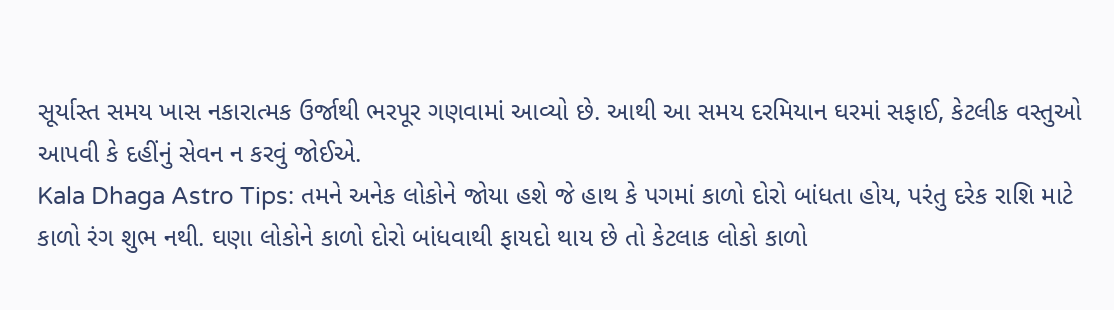સૂર્યાસ્ત સમય ખાસ નકારાત્મક ઉર્જાથી ભરપૂર ગણવામાં આવ્યો છે. આથી આ સમય દરમિયાન ઘરમાં સફાઈ, કેટલીક વસ્તુઓ આપવી કે દહીંનું સેવન ન કરવું જોઈએ.
Kala Dhaga Astro Tips: તમને અનેક લોકોને જોયા હશે જે હાથ કે પગમાં કાળો દોરો બાંધતા હોય, પરંતુ દરેક રાશિ માટે કાળો રંગ શુભ નથી. ઘણા લોકોને કાળો દોરો બાંધવાથી ફાયદો થાય છે તો કેટલાક લોકો કાળો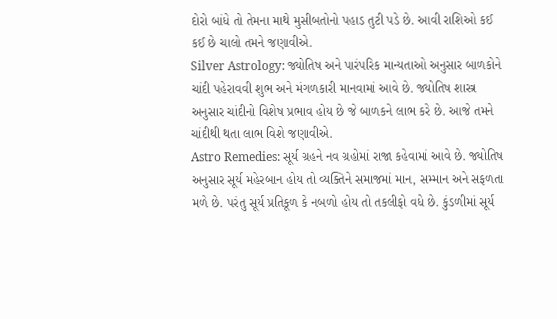દોરો બાંધે તો તેમના માથે મુસીબતોનો પહાડ તુટી પડે છે. આવી રાશિઓ કઈ કઈ છે ચાલો તમને જણાવીએ.
Silver Astrology: જ્યોતિષ અને પારંપરિક માન્યતાઓ અનુસાર બાળકોને ચાંદી પહેરાવવી શુભ અને મંગળકારી માનવામાં આવે છે. જ્યોતિષ શાસ્ત્ર અનુસાર ચાંદીનો વિશેષ પ્રભાવ હોય છે જે બાળકને લાભ કરે છે. આજે તમને ચાંદીથી થતા લાભ વિશે જણાવીએ.
Astro Remedies: સૂર્ય ગ્રહને નવ ગ્રહોમાં રાજા કહેવામાં આવે છે. જ્યોતિષ અનુસાર સૂર્ય મહેરબાન હોય તો વ્યક્તિને સમાજમાં માન, સમ્માન અને સફળતા મળે છે. પરંતુ સૂર્ય પ્રતિકૂળ કે નબળો હોય તો તકલીફો વધે છે. કુંડળીમાં સૂર્ય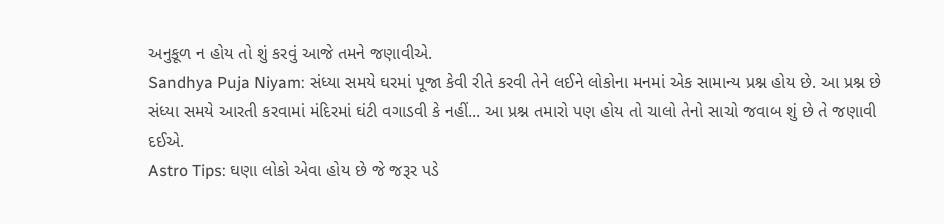અનુકૂળ ન હોય તો શું કરવું આજે તમને જણાવીએ.
Sandhya Puja Niyam: સંધ્યા સમયે ઘરમાં પૂજા કેવી રીતે કરવી તેને લઈને લોકોના મનમાં એક સામાન્ય પ્રશ્ન હોય છે. આ પ્રશ્ન છે સંધ્યા સમયે આરતી કરવામાં મંદિરમાં ઘંટી વગાડવી કે નહીં... આ પ્રશ્ન તમારો પણ હોય તો ચાલો તેનો સાચો જવાબ શું છે તે જણાવી દઈએ.
Astro Tips: ઘણા લોકો એવા હોય છે જે જરૂર પડે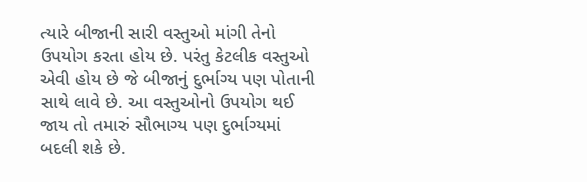ત્યારે બીજાની સારી વસ્તુઓ માંગી તેનો ઉપયોગ કરતા હોય છે. પરંતુ કેટલીક વસ્તુઓ એવી હોય છે જે બીજાનું દુર્ભાગ્ય પણ પોતાની સાથે લાવે છે. આ વસ્તુઓનો ઉપયોગ થઈ જાય તો તમારું સૌભાગ્ય પણ દુર્ભાગ્યમાં બદલી શકે છે.